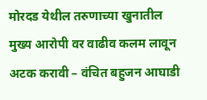मोरदड येथील तरुणाच्या खुनातील मुख्य आरोपी वर वाढीव कलम लावून अटक करावी – वंचित बहुजन आघाडी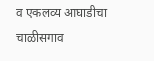व एकलव्य आघाडीचा चाळीसगाव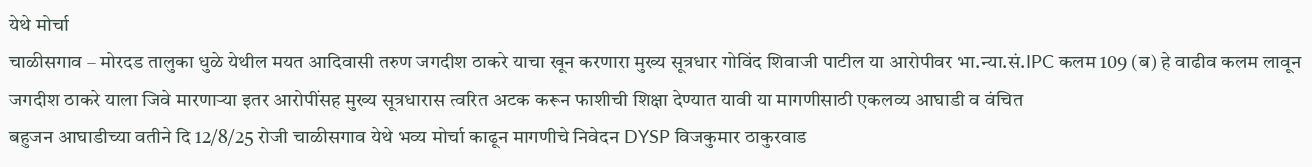येथे मोर्चा
चाळीसगाव – मोरदड तालुका धुळे येथील मयत आदिवासी तरुण जगदीश ठाकरे याचा खून करणारा मुख्य सूत्रधार गोविंद शिवाजी पाटील या आरोपीवर भा.न्या.सं.IPC कलम 109 (ब) हे वाढीव कलम लावून जगदीश ठाकरे याला जिवे मारणाऱ्या इतर आरोपींसह मुख्य सूत्रधारास त्वरित अटक करून फाशीची शिक्षा देण्यात यावी या मागणीसाठी एकलव्य आघाडी व वंचित
बहुजन आघाडीच्या वतीने दि 12/8/25 रोजी चाळीसगाव येथे भव्य मोर्चा काढून मागणीचे निवेदन DYSP विजकुमार ठाकुरवाड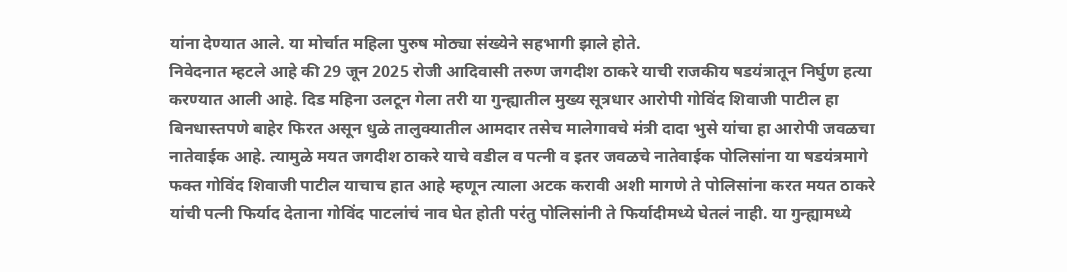यांना देण्यात आले. या मोर्चात महिला पुरुष मोठ्या संख्येने सहभागी झाले होते.
निवेदनात म्हटले आहे की 29 जून 2025 रोजी आदिवासी तरुण जगदीश ठाकरे याची राजकीय षडयंत्रातून निर्घुण हत्या करण्यात आली आहे. दिड महिना उलटून गेला तरी या गुन्ह्यातील मुख्य सूत्रधार आरोपी गोविंद शिवाजी पाटील हा बिनधास्तपणे बाहेर फिरत असून धुळे तालुक्यातील आमदार तसेच मालेगावचे मंत्री दादा भुसे यांचा हा आरोपी जवळचा नातेवाईक आहे. त्यामुळे मयत जगदीश ठाकरे याचे वडील व पत्नी व इतर जवळचे नातेवाईक पोलिसांना या षडयंत्रमागे फक्त गोविंद शिवाजी पाटील याचाच हात आहे म्हणून त्याला अटक करावी अशी मागणे ते पोलिसांना करत मयत ठाकरे यांची पत्नी फिर्याद देताना गोविंद पाटलांचं नाव घेत होती परंतु पोलिसांनी ते फिर्यादीमध्ये घेतलं नाही. या गुन्ह्यामध्ये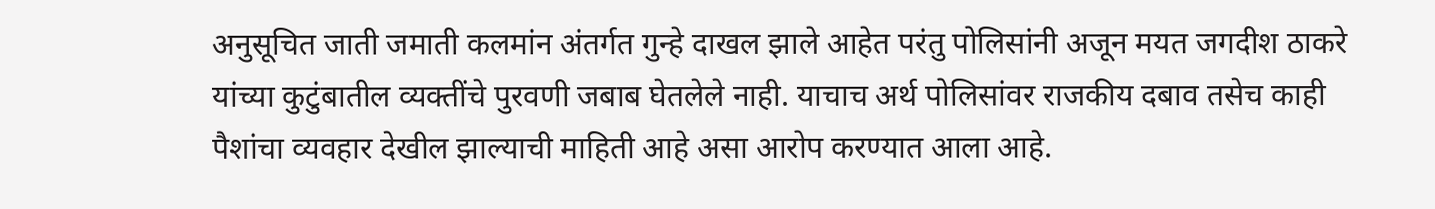अनुसूचित जाती जमाती कलमांन अंतर्गत गुन्हे दाखल झाले आहेत परंतु पोलिसांनी अजून मयत जगदीश ठाकरे यांच्या कुटुंबातील व्यक्तींचे पुरवणी जबाब घेतलेले नाही. याचाच अर्थ पोलिसांवर राजकीय दबाव तसेच काही पैशांचा व्यवहार देखील झाल्याची माहिती आहे असा आरोप करण्यात आला आहे.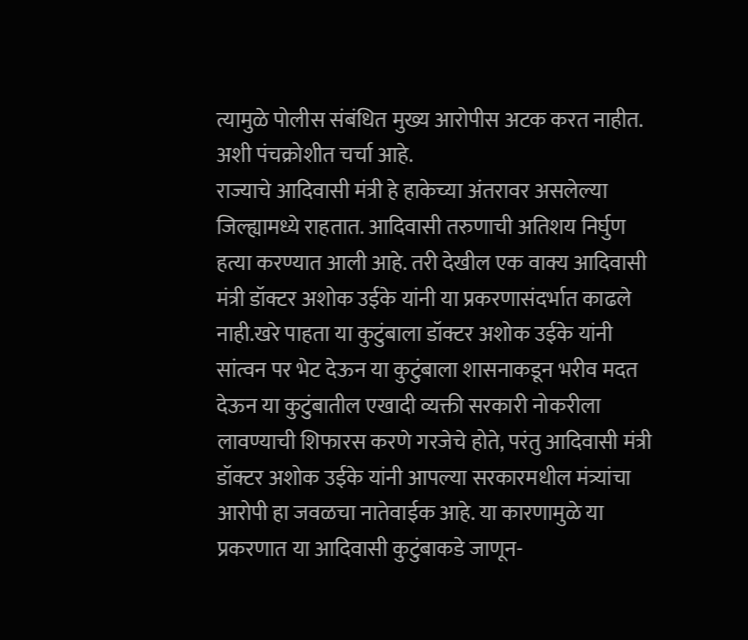त्यामुळे पोलीस संबंधित मुख्य आरोपीस अटक करत नाहीत. अशी पंचक्रोशीत चर्चा आहे.
राज्याचे आदिवासी मंत्री हे हाकेच्या अंतरावर असलेल्या जिल्ह्यामध्ये राहतात. आदिवासी तरुणाची अतिशय निर्घुण हत्या करण्यात आली आहे. तरी देखील एक वाक्य आदिवासी मंत्री डॉक्टर अशोक उईके यांनी या प्रकरणासंदर्भात काढले नाही.खरे पाहता या कुटुंबाला डॉक्टर अशोक उईके यांनी सांत्वन पर भेट देऊन या कुटुंबाला शासनाकडून भरीव मदत देऊन या कुटुंबातील एखादी व्यक्ती सरकारी नोकरीला लावण्याची शिफारस करणे गरजेचे होते, परंतु आदिवासी मंत्री डॉक्टर अशोक उईके यांनी आपल्या सरकारमधील मंत्र्यांचा आरोपी हा जवळचा नातेवाईक आहे. या कारणामुळे या प्रकरणात या आदिवासी कुटुंबाकडे जाणून-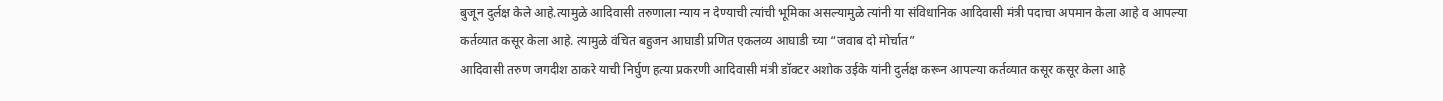बुजून दुर्लक्ष केले आहे.त्यामुळे आदिवासी तरुणाला न्याय न देण्याची त्यांची भूमिका असल्यामुळे त्यांनी या संविधानिक आदिवासी मंत्री पदाचा अपमान केला आहे व आपल्या कर्तव्यात कसूर केला आहे. त्यामुळे वंचित बहुजन आघाडी प्रणित एकलव्य आघाडी च्या “जवाब दो मोर्चात”
आदिवासी तरुण जगदीश ठाकरे याची निर्घुण हत्या प्रकरणी आदिवासी मंत्री डॉक्टर अशोक उईके यांनी दुर्लक्ष करून आपल्या कर्तव्यात कसूर कसूर केला आहे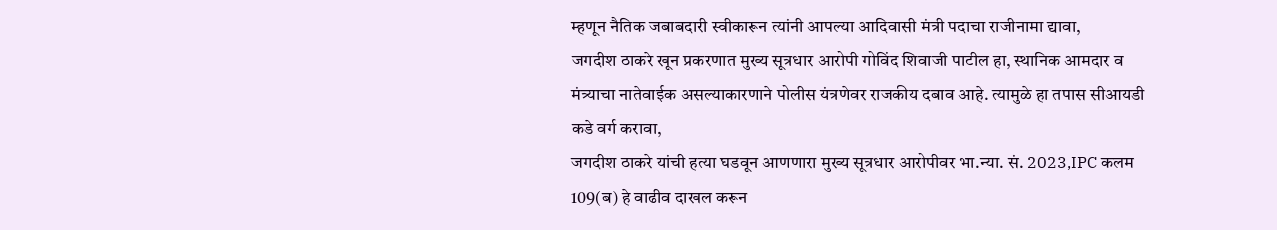म्हणून नैतिक जबाबदारी स्वीकारून त्यांनी आपल्या आदिवासी मंत्री पदाचा राजीनामा द्यावा,
जगदीश ठाकरे खून प्रकरणात मुख्य सूत्रधार आरोपी गोविंद शिवाजी पाटील हा, स्थानिक आमदार व मंत्र्याचा नातेवाईक असल्याकारणाने पोलीस यंत्रणेवर राजकीय दबाव आहे. त्यामुळे हा तपास सीआयडी कडे वर्ग करावा,
जगदीश ठाकरे यांची हत्या घडवून आणणारा मुख्य सूत्रधार आरोपीवर भा.न्या. सं. 2023,IPC कलम 109(ब) हे वाढीव दाखल करून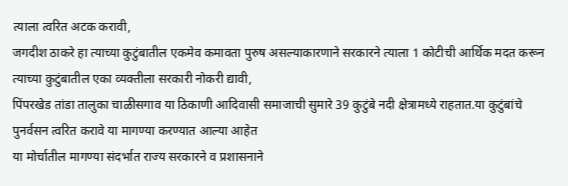त्याला त्वरित अटक करावी,
जगदीश ठाकरे हा त्याच्या कुटुंबातील एकमेव कमावता पुरुष असल्याकारणाने सरकारने त्याला 1 कोटीची आर्थिक मदत करून त्याच्या कुटुंबातील एका व्यक्तीला सरकारी नोकरी द्यावी,
पिंपरखेड तांडा तालुका चाळीसगाव या ठिकाणी आदिवासी समाजाची सुमारे 39 कुटुंबे नदी क्षेत्रामध्ये राहतात.या कुटुंबांचे पुनर्वसन त्वरित करावे या मागण्या करण्यात आल्या आहेत
या मोर्चातील मागण्या संदर्भात राज्य सरकारने व प्रशासनाने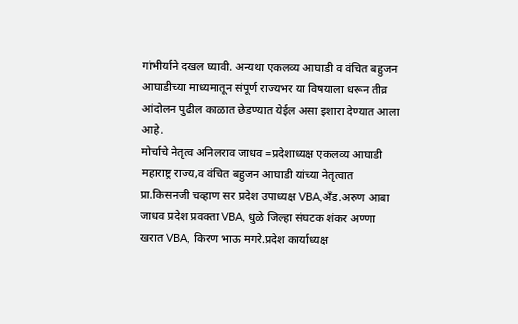गांभीर्याने दखल घ्यावी. अन्यथा एकलव्य आघाडी व वंचित बहुजन आघाडीच्या माध्यमातून संपूर्ण राज्यभर या विषयाला धरून तीव्र आंदोलन पुढील काळात छेडण्यात येईल असा इशारा देण्यात आला आहे.
मोर्चाचे नेतृत्व अनिलराव जाधव =प्रदेशाध्यक्ष एकलव्य आघाडी महाराष्ट्र राज्य,व वंचित बहुजन आघाडी यांच्या नेतृत्वात प्रा.किसनजी चव्हाण सर प्रदेश उपाध्यक्ष VBA,अँड.अरुण आबा जाधव प्रदेश प्रवक्ता VBA, धुळे जिल्हा संघटक शंकर अण्णा खरात VBA, किरण भाऊ मगरे.प्रदेश कार्याध्यक्ष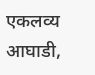एकलव्य आघाडी,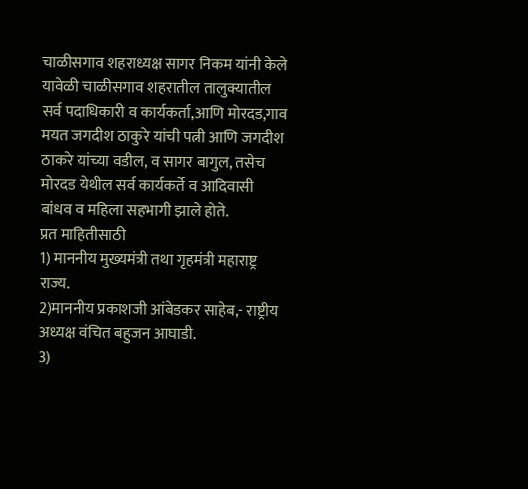चाळीसगाव शहराध्यक्ष सागर निकम यांनी केले यावेळी चाळीसगाव शहरातील तालुक्यातील सर्व पदाधिकारी व कार्यकर्ता,आणि मोरदड,गाव मयत जगदीश ठाकुरे यांची पत्नी आणि जगदीश ठाकरे यांच्या वडील, व सागर बागुल, तसेच मोरदड येथील सर्व कार्यकर्ते व आदिवासी बांधव व महिला सहभागी झाले होते.
प्रत माहितीसाठी
1) माननीय मुख्यमंत्री तथा गृहमंत्री महाराष्ट्र राज्य.
2)माननीय प्रकाशजी आंबेडकर साहेब,- राष्ट्रीय अध्यक्ष वंचित बहुजन आघाडी.
3)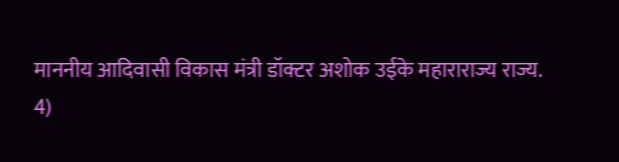माननीय आदिवासी विकास मंत्री डॉक्टर अशोक उईके महाराराज्य राज्य.
4)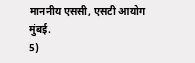माननीय एससी, एसटी आयोग मुंबई.
5)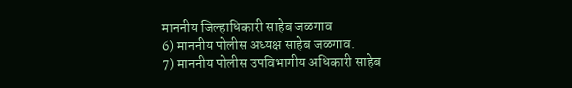माननीय जिल्हाधिकारी साहेब जळगाव
6) माननीय पोलीस अध्यक्ष साहेब जळगाव.
7) माननीय पोलीस उपविभागीय अधिकारी साहेब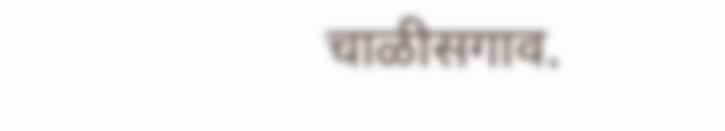चाळीसगाव.